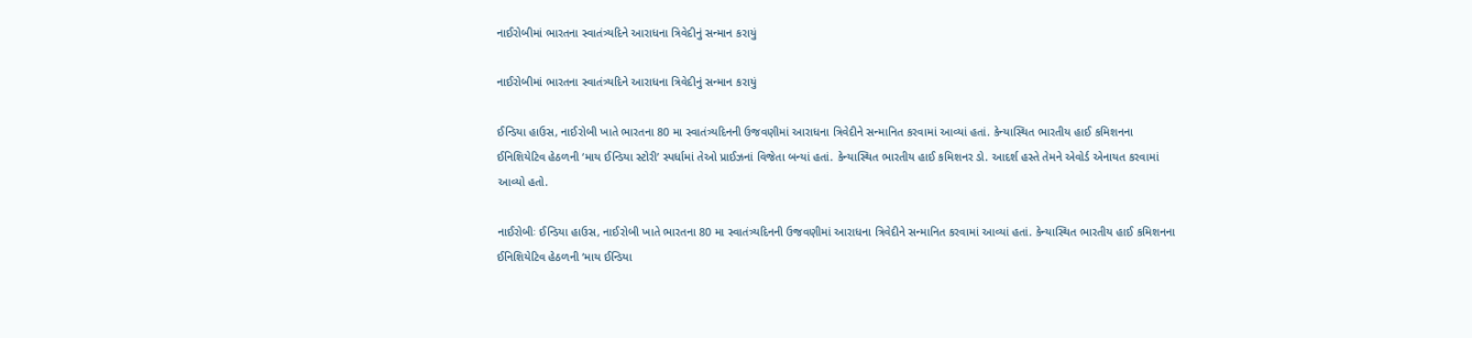નાઈરોબીમાં ભારતના સ્વાતંત્ર્યદિને આરાધના ત્રિવેદીનું સન્માન કરાયું

નાઈરોબીમાં ભારતના સ્વાતંત્ર્યદિને આરાધના ત્રિવેદીનું સન્માન કરાયું

ઈન્ડિયા હાઉસ, નાઈરોબી ખાતે ભારતના 80 મા સ્વાતંત્ર્યદિનની ઉજવણીમાં આરાધના ત્રિવેદીને સન્માનિત કરવામાં આવ્યાં હતાં. કેન્યાસ્થિત ભારતીય હાઈ કમિશનના ઈનિશિયેટિવ હેઠળની ‘માય ઈન્ડિયા સ્ટોરી’ સ્પર્ધામાં તેઓ પ્રાઈઝનાં વિજેતા બન્યાં હતાં. કેન્યાસ્થિત ભારતીય હાઈ કમિશનર ડો. આદર્શ હસ્તે તેમને એવોર્ડ એનાયત કરવામાં આવ્યો હતો.

નાઈરોબીઃ ઈન્ડિયા હાઉસ, નાઈરોબી ખાતે ભારતના 80 મા સ્વાતંત્ર્યદિનની ઉજવણીમાં આરાધના ત્રિવેદીને સન્માનિત કરવામાં આવ્યાં હતાં. કેન્યાસ્થિત ભારતીય હાઈ કમિશનના ઈનિશિયેટિવ હેઠળની ‘માય ઈન્ડિયા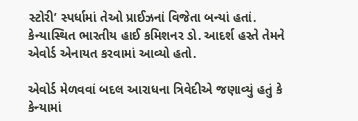સ્ટોરી’ સ્પર્ધામાં તેઓ પ્રાઈઝનાં વિજેતા બન્યાં હતાં. કેન્યાસ્થિત ભારતીય હાઈ કમિશનર ડો. આદર્શ હસ્તે તેમને એવોર્ડ એનાયત કરવામાં આવ્યો હતો.

એવોર્ડ મેળવવાં બદલ આરાધના ત્રિવેદીએ જણાવ્યું હતું કે કેન્યામાં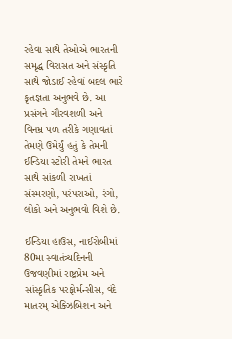રહેવા સાથે તેઓએ ભારતની સમૃદ્ધ વિરાસત અને સંસ્કૃતિ સાથે જોડાઈ રહેવાં બદલ ભારે કૃતજ્ઞતા અનુભવે છે. આ પ્રસંગને ગૌરવશળી અને વિનમ્ર પળ તરીકે ગણાવતાં તેમણે ઉમેર્યું હતું કે તેમની ઈન્ડિયા સ્ટોરી તેમને ભારત સાથે સાંકળી રાખતાં સંસ્મરણો, પરંપરાઓ, રંગો, લોકો અને અનુભવો વિશે છે.

ઈન્ડિયા હાઉસ, નાઈરોબીમાં 80મા સ્વાતંત્ર્યદિનની ઉજવણીમાં રાષ્ટ્રપ્રેમ અને સાંસ્કૃતિક પરફોર્મન્સીસ, વંદે માતરમ્ એક્ઝિબિશન અને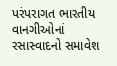પરંપરાગત ભારતીય વાનગીઓનાં રસાસ્વાદનો સમાવેશ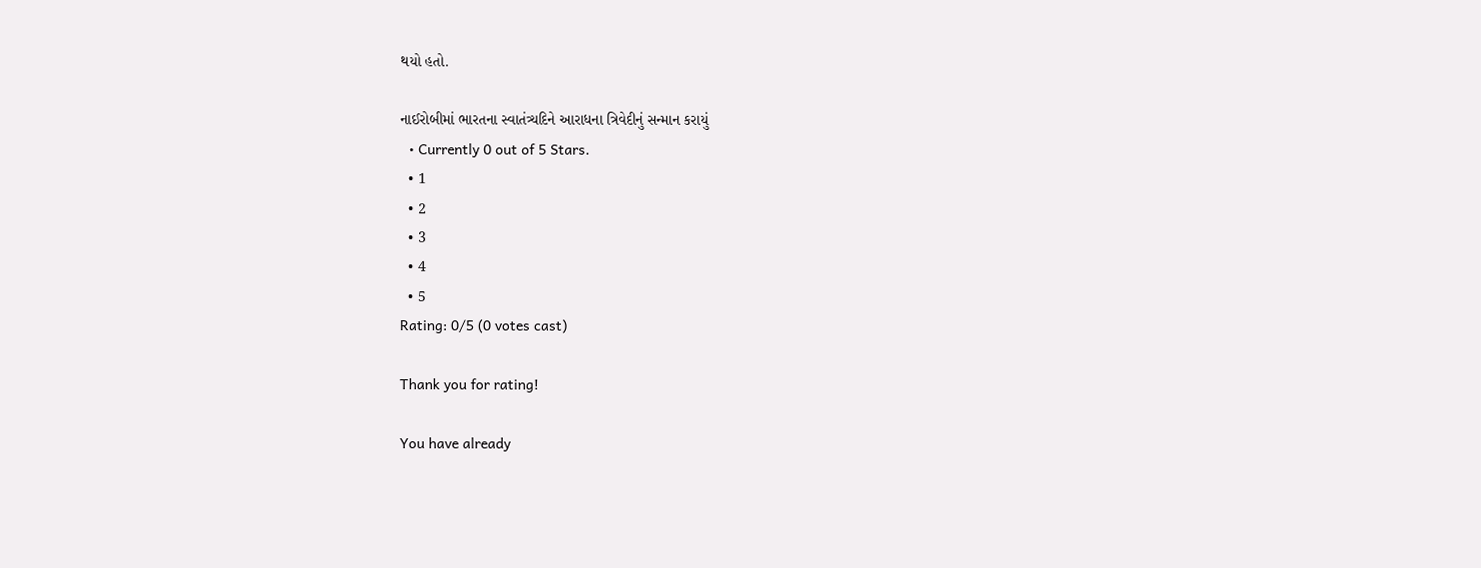થયો હતો.

નાઈરોબીમાં ભારતના સ્વાતંત્ર્યદિને આરાધના ત્રિવેદીનું સન્માન કરાયું
  • Currently 0 out of 5 Stars.
  • 1
  • 2
  • 3
  • 4
  • 5
Rating: 0/5 (0 votes cast)

Thank you for rating!

You have already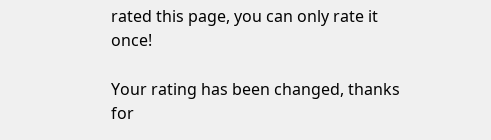rated this page, you can only rate it once!

Your rating has been changed, thanks for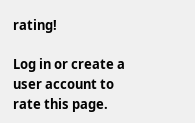rating!

Log in or create a user account to rate this page.